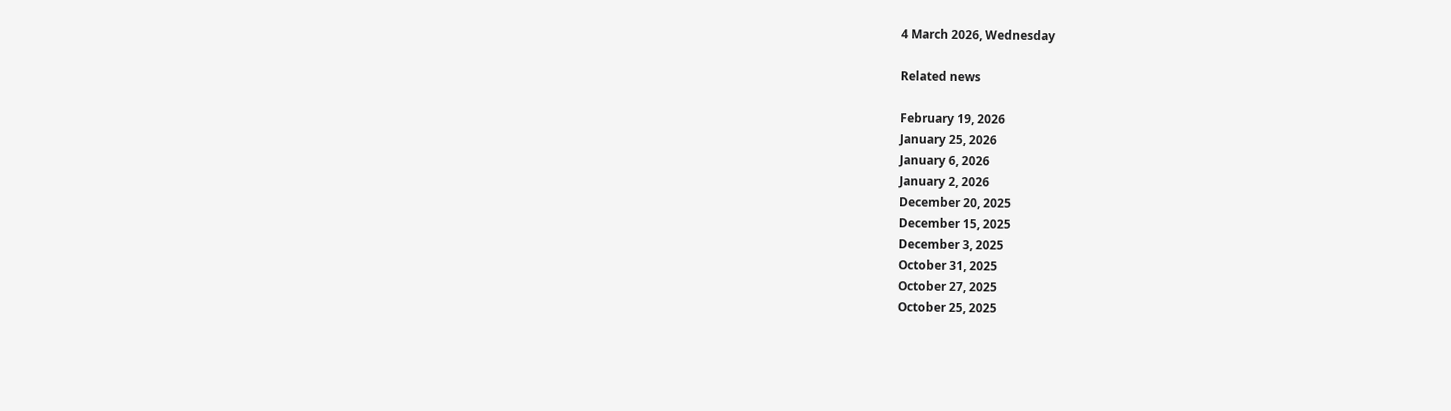4 March 2026, Wednesday

Related news

February 19, 2026
January 25, 2026
January 6, 2026
January 2, 2026
December 20, 2025
December 15, 2025
December 3, 2025
October 31, 2025
October 27, 2025
October 25, 2025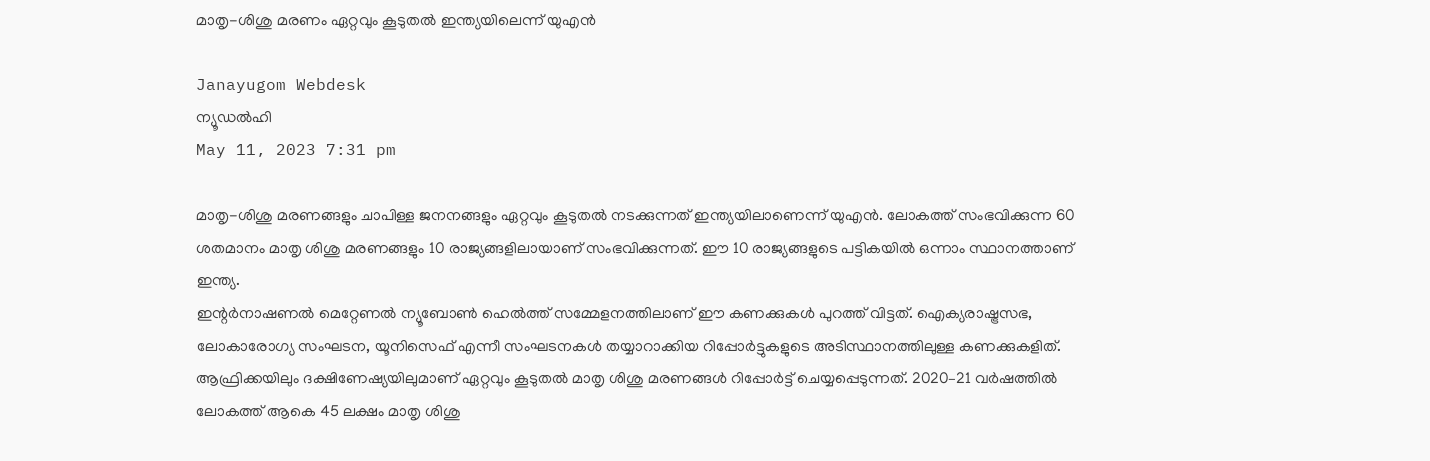മാതൃ-ശിശു മരണം ഏറ്റവും കൂടുതല്‍ ഇന്ത്യയിലെന്ന് യുഎന്‍

Janayugom Webdesk
ന്യൂഡല്‍ഹി
May 11, 2023 7:31 pm

മാതൃ-ശിശു മരണങ്ങളും ചാപിള്ള ജനനങ്ങളും ഏറ്റവും കൂടുതല്‍ നടക്കുന്നത് ഇന്ത്യയിലാണെന്ന് യുഎന്‍. ലോകത്ത് സംഭവിക്കുന്ന 60 ശതമാനം മാതൃ ശിശു മരണങ്ങളും 10 രാജ്യങ്ങളിലായാണ് സംഭവിക്കുന്നത്‌. ഈ 10 രാജ്യങ്ങളുടെ പട്ടികയില്‍ ഒന്നാം സ്ഥാനത്താണ് ഇന്ത്യ.
ഇന്റര്‍നാഷണല്‍ മെറ്റേണല്‍ ന്യൂബോണ്‍ ഹെല്‍ത്ത് സമ്മേളനത്തിലാണ് ഈ കണക്കുകള്‍ പുറത്ത് വിട്ടത്. ഐക്യരാഷ്ട്രസഭ, ലോകാരോഗ്യ സംഘടന, യൂനിസെഫ് എന്നീ സംഘടനകള്‍ തയ്യാറാക്കിയ റിപ്പോര്‍ട്ടുകളുടെ അടിസ്ഥാനത്തിലുള്ള കണക്കുകളിത്.
ആഫ്രിക്കയിലും ദക്ഷിണേഷ്യയിലുമാണ് ഏറ്റവും കൂടുതല്‍ മാതൃ ശിശു മരണങ്ങള്‍ റിപ്പോര്‍ട്ട് ചെയ്യപ്പെടുന്നത്. 2020–21 വര്‍ഷത്തില്‍ ലോകത്ത് ആകെ 45 ലക്ഷം മാതൃ ശിശു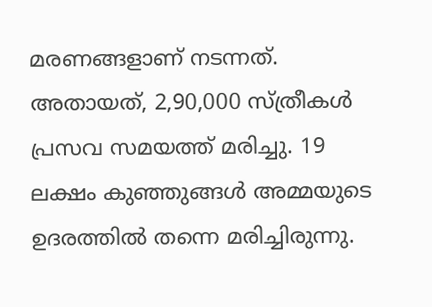മരണങ്ങളാണ് നടന്നത്. അതായത്, 2,90,000 സ്ത്രീകള്‍ പ്രസവ സമയത്ത് മരിച്ചു. 19 ലക്ഷം കുഞ്ഞുങ്ങള്‍ അമ്മയുടെ ഉദരത്തില്‍ തന്നെ മരിച്ചിരുന്നു.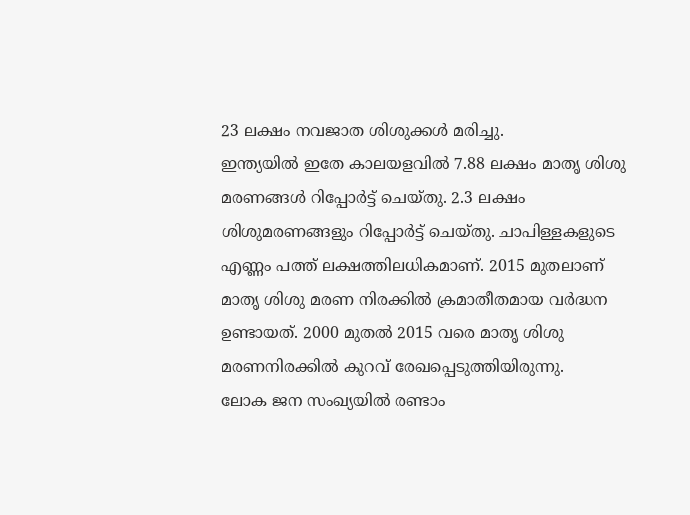23 ലക്ഷം നവജാത ശിശുക്കള്‍ മരിച്ചു.
ഇന്ത്യയില്‍ ഇതേ കാലയളവില്‍ 7.88 ലക്ഷം മാതൃ ശിശു മരണങ്ങള്‍ റിപ്പോര്‍ട്ട് ചെയ്തു. 2.3 ലക്ഷം ശിശുമരണങ്ങളും റിപ്പോര്‍ട്ട് ചെയ്തു. ചാപിള്ളകളുടെ എണ്ണം പത്ത് ലക്ഷത്തിലധികമാണ്. 2015 മുതലാണ് മാതൃ ശിശു മരണ നിരക്കില്‍ ക്രമാതീതമായ വര്‍ദ്ധന ഉണ്ടായത്. 2000 മുതല്‍ 2015 വരെ മാതൃ ശിശു മരണനിരക്കില്‍ കുറവ് രേഖപ്പെടുത്തിയിരുന്നു.
ലോക ജന സംഖ്യയില്‍ രണ്ടാം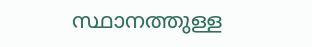സ്ഥാനത്തുള്ള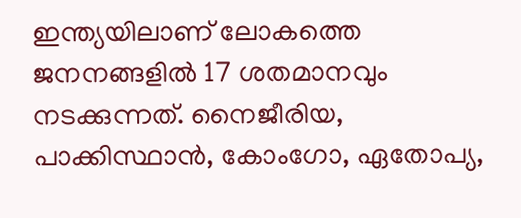ഇന്ത്യയിലാണ് ലോകത്തെ ജനനങ്ങളില്‍ 17 ശതമാനവും നടക്കുന്നത്. നൈജീരിയ, പാക്കിസ്ഥാന്‍, കോംഗോ, ഏതോപ്യ,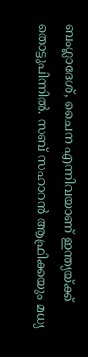ബംഗ്ലാദേശ്, ചൈന എന്നിവയാണ് ഇന്ത്യയ്ക്ക് തൊട്ടുപിന്നില്‍. സബ് സഹാറന്‍ ആഫ്രിക്കയും മധ്യ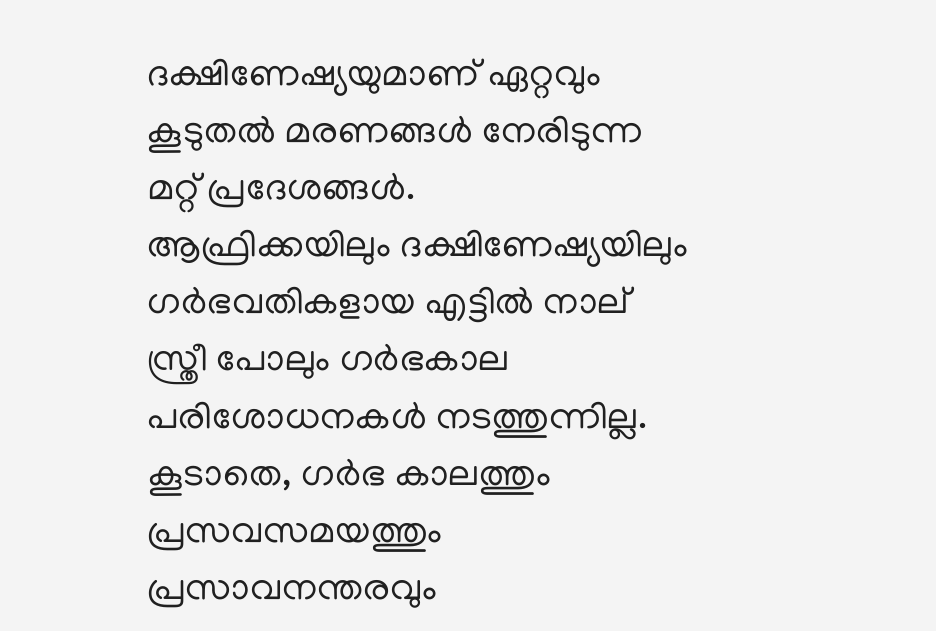ദക്ഷിണേഷ്യയുമാണ് ഏറ്റവും കൂടുതല്‍ മരണങ്ങള്‍ നേരിടുന്ന മറ്റ് പ്രദേശങ്ങള്‍.
ആഫ്രിക്കയിലും ദക്ഷിണേഷ്യയിലും ഗര്‍ഭവതികളായ എട്ടില്‍ നാല് സ്ത്രീ പോലും ഗര്‍ഭകാല പരിശോധനകള്‍ നടത്തുന്നില്ല. കൂടാതെ, ഗര്‍ഭ കാലത്തും പ്രസവസമയത്തും പ്രസാവനന്തരവും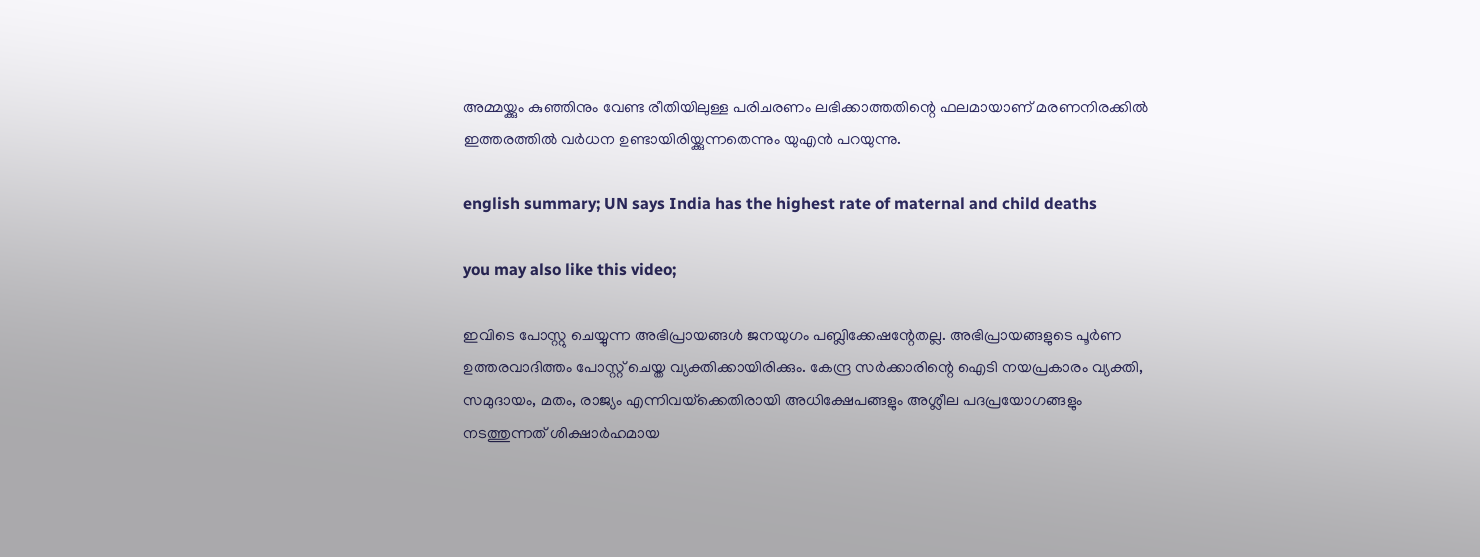അമ്മയ്ക്കും കുഞ്ഞിനും വേണ്ട രീതിയിലുള്ള പരിചരണം ലഭിക്കാത്തതിന്റെ ഫലമായാണ് മരണനിരക്കില്‍ ഇത്തരത്തില്‍ വര്‍ധന ഉണ്ടായിരിയ്ക്കുന്നതെന്നും യുഎന്‍ പറയുന്നു.

english summary; UN says India has the highest rate of maternal and child deaths

you may also like this video;

ഇവിടെ പോസ്റ്റു ചെയ്യുന്ന അഭിപ്രായങ്ങള്‍ ജനയുഗം പബ്ലിക്കേഷന്റേതല്ല. അഭിപ്രായങ്ങളുടെ പൂര്‍ണ ഉത്തരവാദിത്തം പോസ്റ്റ് ചെയ്ത വ്യക്തിക്കായിരിക്കും. കേന്ദ്ര സര്‍ക്കാരിന്റെ ഐടി നയപ്രകാരം വ്യക്തി, സമുദായം, മതം, രാജ്യം എന്നിവയ്‌ക്കെതിരായി അധിക്ഷേപങ്ങളും അശ്ലീല പദപ്രയോഗങ്ങളും നടത്തുന്നത് ശിക്ഷാര്‍ഹമായ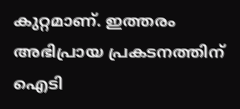കുറ്റമാണ്. ഇത്തരം അഭിപ്രായ പ്രകടനത്തിന് ഐടി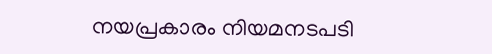നയപ്രകാരം നിയമനടപടി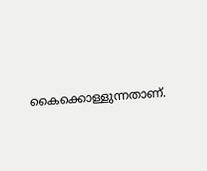കൈക്കൊള്ളുന്നതാണ്.